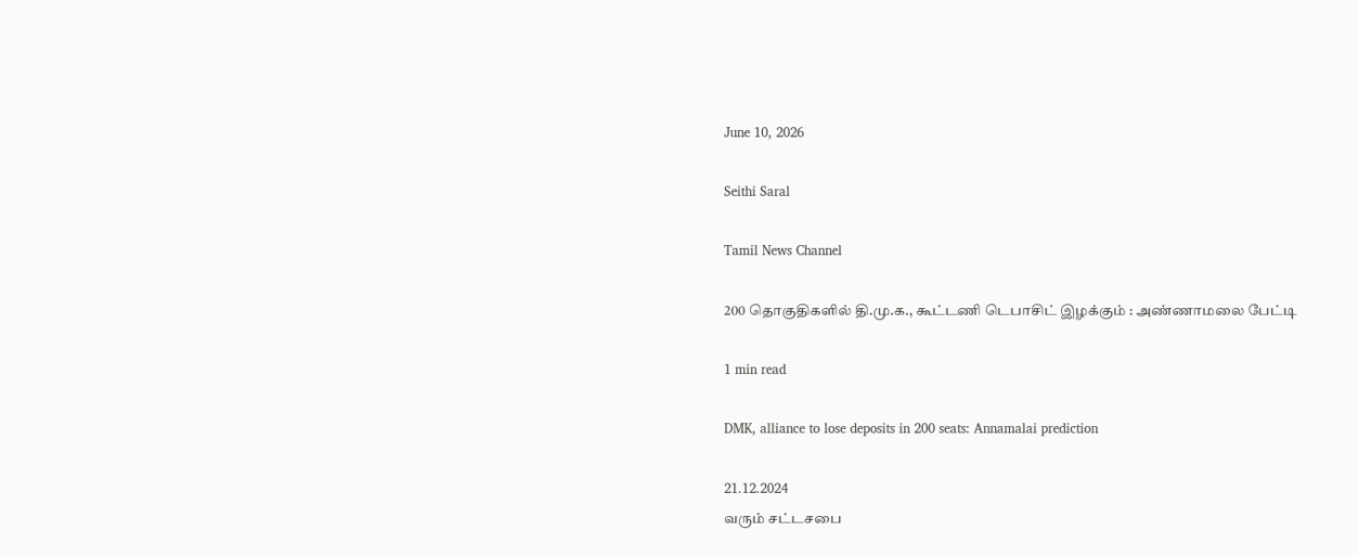June 10, 2026

Seithi Saral

Tamil News Channel

200 தொகுதிகளில் தி.மு.க., கூட்டணி டெபாசிட் இழக்கும் : அண்ணாமலை பேட்டி

1 min read

DMK, alliance to lose deposits in 200 seats: Annamalai prediction

21.12.2024
வரும் சட்டசபை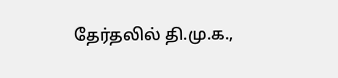தேர்தலில் தி.மு.க.,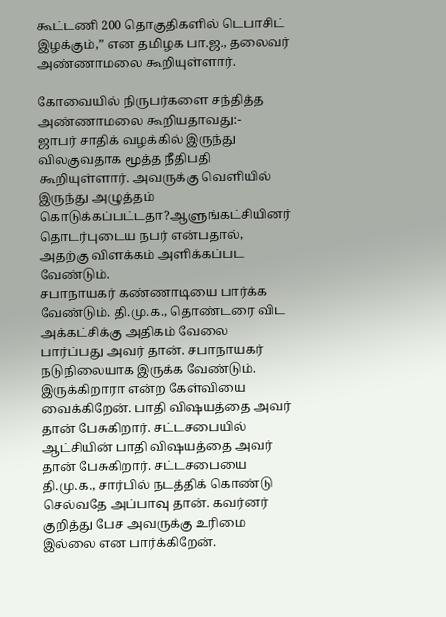கூட்டணி 200 தொகுதிகளில் டெபாசிட் இழக்கும்,” என தமிழக பா.ஜ., தலைவர் அண்ணாமலை கூறியுள்ளார்.

கோவையில் நிருபர்களை சந்தித்த அண்ணாமலை கூறியதாவது:-
ஜாபர் சாதிக் வழக்கில் இருந்து விலகுவதாக மூத்த நீதிபதி கூறியுள்ளார். அவருக்கு வெளியில் இருந்து அழுத்தம் கொடுக்கப்பட்டதா?ஆளுங்கட்சியினர் தொடர்புடைய நபர் என்பதால், அதற்கு விளக்கம் அளிக்கப்பட வேண்டும்.
சபாநாயகர் கண்ணாடியை பார்க்க வேண்டும். தி.மு.க., தொண்டரை விட அக்கட்சிக்கு அதிகம் வேலை பார்ப்பது அவர் தான். சபாநாயகர் நடுநிலையாக இருக்க வேண்டும். இருக்கிறாரா என்ற கேள்வியை வைக்கிறேன். பாதி விஷயத்தை அவர் தான் பேசுகிறார். சட்டசபையில் ஆட்சியின் பாதி விஷயத்தை அவர் தான் பேசுகிறார். சட்டசபையை தி.மு.க., சார்பில் நடத்திக் கொண்டு செல்வதே அப்பாவு தான். கவர்னர் குறித்து பேச அவருக்கு உரிமை இல்லை என பார்க்கிறேன்.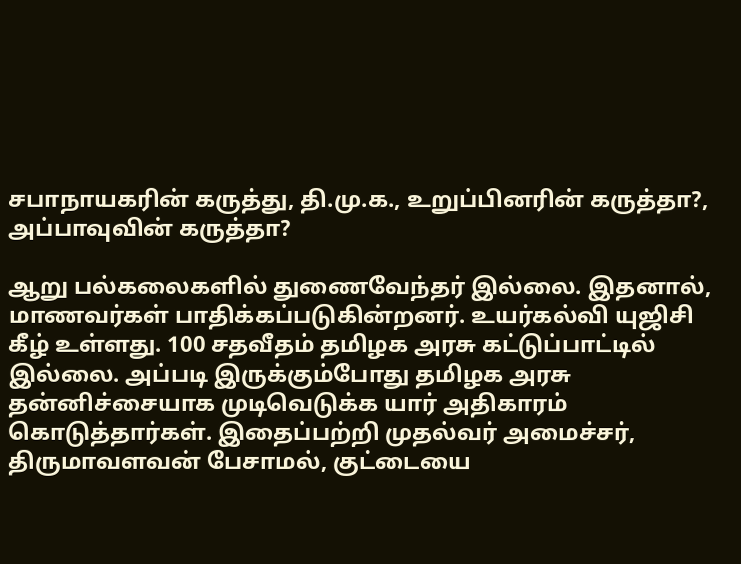சபாநாயகரின் கருத்து, தி.மு.க., உறுப்பினரின் கருத்தா?, அப்பாவுவின் கருத்தா?

ஆறு பல்கலைகளில் துணைவேந்தர் இல்லை. இதனால், மாணவர்கள் பாதிக்கப்படுகின்றனர். உயர்கல்வி யுஜிசி கீழ் உள்ளது. 100 சதவீதம் தமிழக அரசு கட்டுப்பாட்டில் இல்லை. அப்படி இருக்கும்போது தமிழக அரசு தன்னிச்சையாக முடிவெடுக்க யார் அதிகாரம் கொடுத்தார்கள். இதைப்பற்றி முதல்வர் அமைச்சர், திருமாவளவன் பேசாமல், குட்டையை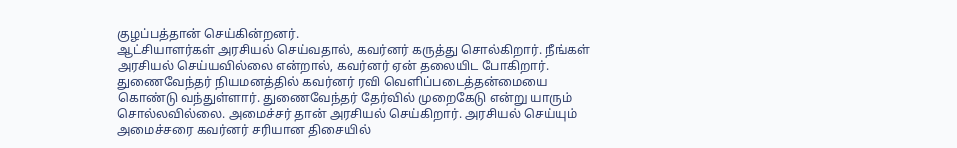குழப்பத்தான் செய்கின்றனர்.
ஆட்சியாளர்கள் அரசியல் செய்வதால், கவர்னர் கருத்து சொல்கிறார். நீங்கள் அரசியல் செய்யவில்லை என்றால், கவர்னர் ஏன் தலையிட போகிறார். துணைவேந்தர் நியமனத்தில் கவர்னர் ரவி வெளிப்படைத்தன்மையை கொண்டு வந்துள்ளார். துணைவேந்தர் தேர்வில் முறைகேடு என்று யாரும் சொல்லவில்லை. அமைச்சர் தான் அரசியல் செய்கிறார். அரசியல் செய்யும் அமைச்சரை கவர்னர் சரியான திசையில்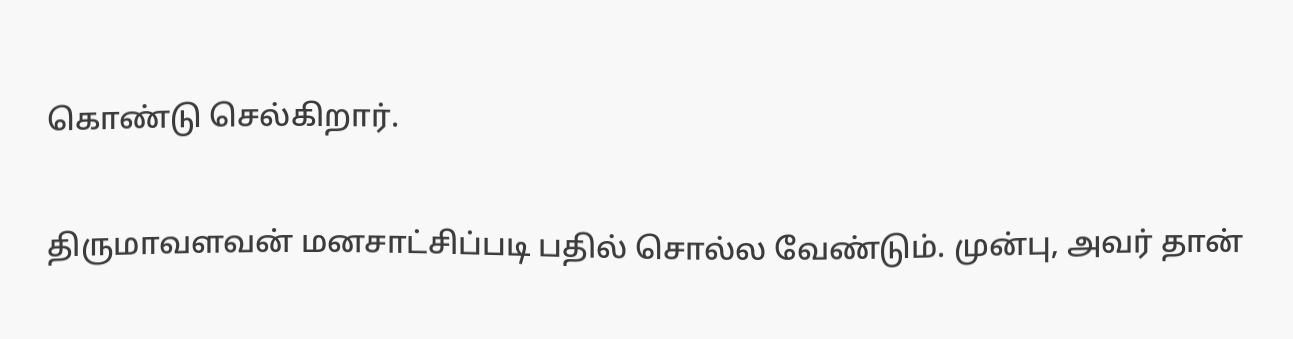கொண்டு செல்கிறார்.

திருமாவளவன் மனசாட்சிப்படி பதில் சொல்ல வேண்டும். முன்பு, அவர் தான்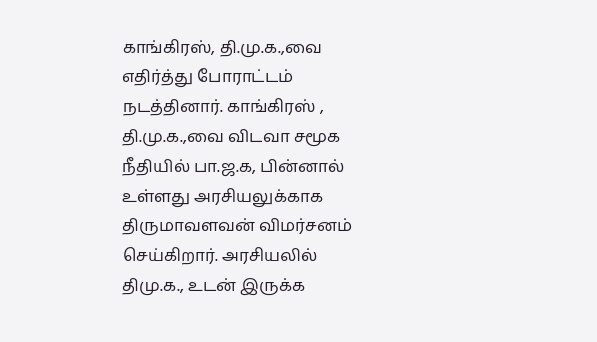காங்கிரஸ், தி.மு.க.,வை எதிர்த்து போராட்டம் நடத்தினார். காங்கிரஸ் , தி.மு.க.,வை விடவா சமூக நீதியில் பா.ஜ.க, பின்னால் உள்ளது அரசியலுக்காக திருமாவளவன் விமர்சனம் செய்கிறார். அரசியலில் திமு.க., உடன் இருக்க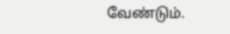வேண்டும்.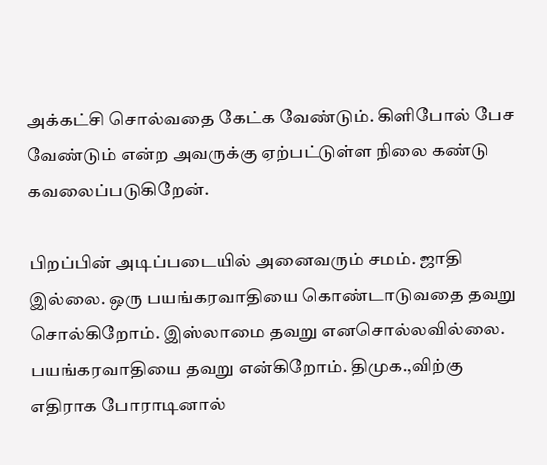அக்கட்சி சொல்வதை கேட்க வேண்டும். கிளிபோல் பேச வேண்டும் என்ற அவருக்கு ஏற்பட்டுள்ள நிலை கண்டு கவலைப்படுகிறேன்.

பிறப்பின் அடிப்படையில் அனைவரும் சமம். ஜாதி இல்லை. ஒரு பயங்கரவாதியை கொண்டாடுவதை தவறு சொல்கிறோம். இஸ்லாமை தவறு எனசொல்லவில்லை. பயங்கரவாதியை தவறு என்கிறோம். திமுக.,விற்கு எதிராக போராடினால்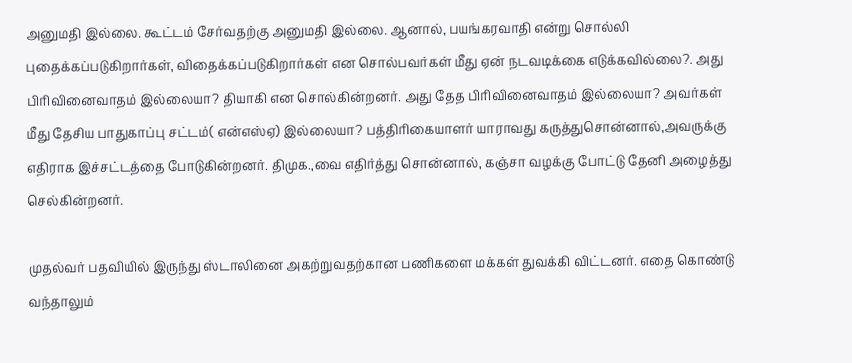அனுமதி இல்லை. கூட்டம் சேர்வதற்கு அனுமதி இல்லை. ஆனால், பயங்கரவாதி என்று சொல்லி புதைக்கப்படுகிறார்கள், விதைக்கப்படுகிறார்கள் என சொல்பவர்கள் மீது ஏன் நடவடிக்கை எடுக்கவில்லை?. அது பிரிவினைவாதம் இல்லையா? தியாகி என சொல்கின்றனர். அது தேத பிரிவினைவாதம் இல்லையா? அவர்கள் மீது தேசிய பாதுகாப்பு சட்டம்( என்எஸ்ஏ) இல்லையா? பத்திரிகையாளர் யாராவது கருத்துசொன்னால்,அவருக்கு எதிராக இச்சட்டத்தை போடுகின்றனர். திமுக.,வை எதிர்த்து சொன்னால், கஞ்சா வழக்கு போட்டு தேனி அழைத்து செல்கின்றனர்.

முதல்வர் பதவியில் இருந்து ஸ்டாலினை அகற்றுவதற்கான பணிகளை மக்கள் துவக்கி விட்டனர். எதை கொண்டு வந்தாலும்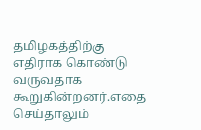தமிழகத்திற்கு எதிராக கொண்டு வருவதாக கூறுகின்றனர்.எதை செய்தாலும்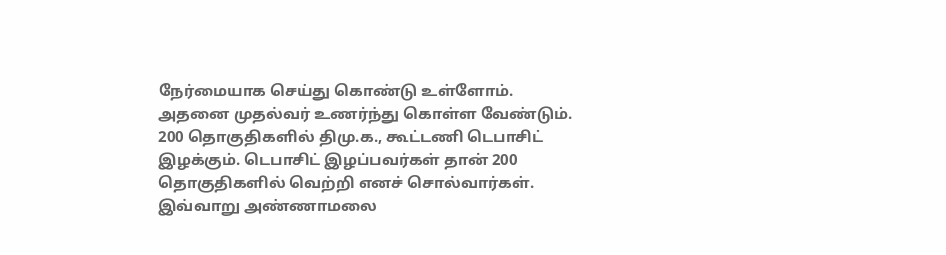நேர்மையாக செய்து கொண்டு உள்ளோம். அதனை முதல்வர் உணர்ந்து கொள்ள வேண்டும். 200 தொகுதிகளில் திமு.க., கூட்டணி டெபாசிட் இழக்கும். டெபாசிட் இழப்பவர்கள் தான் 200 தொகுதிகளில் வெற்றி எனச் சொல்வார்கள்.
இவ்வாறு அண்ணாமலை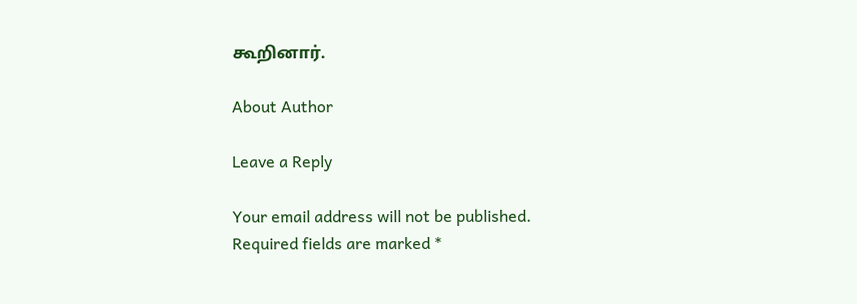கூறினார்.

About Author

Leave a Reply

Your email address will not be published. Required fields are marked *